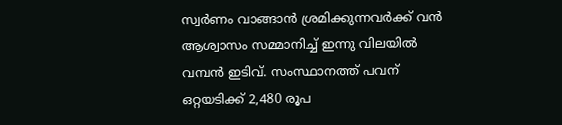സ്വർണം വാങ്ങാൻ ശ്രമിക്കുന്നവർക്ക് വൻ ആശ്വാസം സമ്മാനിച്ച് ഇന്നു വിലയിൽ വമ്പൻ ഇടിവ്. സംസ്ഥാനത്ത് പവന് ഒറ്റയടിക്ക് 2,480 രൂപ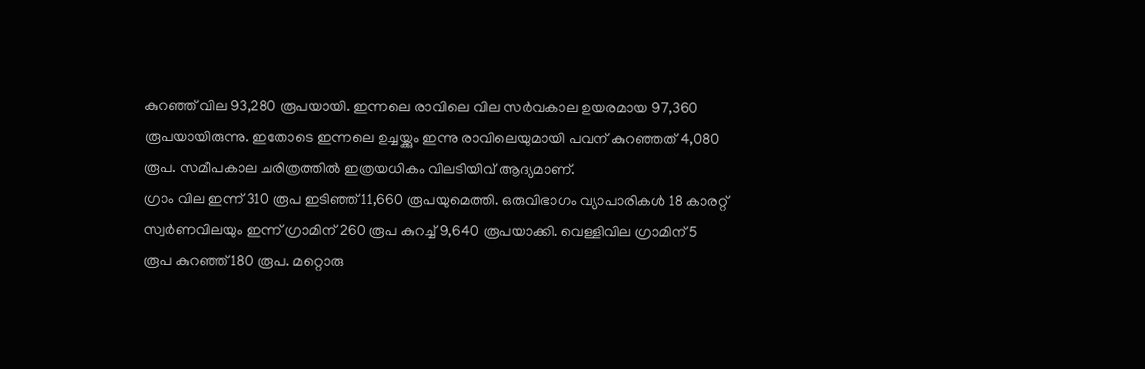കുറഞ്ഞ് വില 93,280 രൂപയായി. ഇന്നലെ രാവിലെ വില സർവകാല ഉയരമായ 97,360 രൂപയായിരുന്നു. ഇതോടെ ഇന്നലെ ഉച്ചയ്ക്കും ഇന്നു രാവിലെയുമായി പവന് കുറഞ്ഞത് 4,080 രൂപ. സമീപകാല ചരിത്രത്തിൽ ഇത്രയധികം വിലടിയിവ് ആദ്യമാണ്.
ഗ്രാം വില ഇന്ന് 310 രൂപ ഇടിഞ്ഞ് 11,660 രൂപയുമെത്തി. ഒരുവിഭാഗം വ്യാപാരികൾ 18 കാരറ്റ് സ്വർണവിലയും ഇന്ന് ഗ്രാമിന് 260 രൂപ കുറച്ച് 9,640 രൂപയാക്കി. വെള്ളിവില ഗ്രാമിന് 5 രൂപ കുറഞ്ഞ് 180 രൂപ. മറ്റൊരു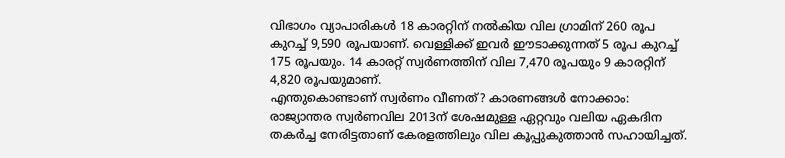വിഭാഗം വ്യാപാരികൾ 18 കാരറ്റിന് നൽകിയ വില ഗ്രാമിന് 260 രൂപ കുറച്ച് 9,590 രൂപയാണ്. വെള്ളിക്ക് ഇവർ ഈടാക്കുന്നത് 5 രൂപ കുറച്ച് 175 രൂപയും. 14 കാരറ്റ് സ്വർണത്തിന് വില 7,470 രൂപയും 9 കാരറ്റിന് 4,820 രൂപയുമാണ്.
എന്തുകൊണ്ടാണ് സ്വർണം വീണത്? കാരണങ്ങൾ നോക്കാം:
രാജ്യാന്തര സ്വർണവില 2013ന് ശേഷമുള്ള ഏറ്റവും വലിയ ഏകദിന തകർച്ച നേരിട്ടതാണ് കേരളത്തിലും വില കൂപ്പുകുത്താൻ സഹായിച്ചത്.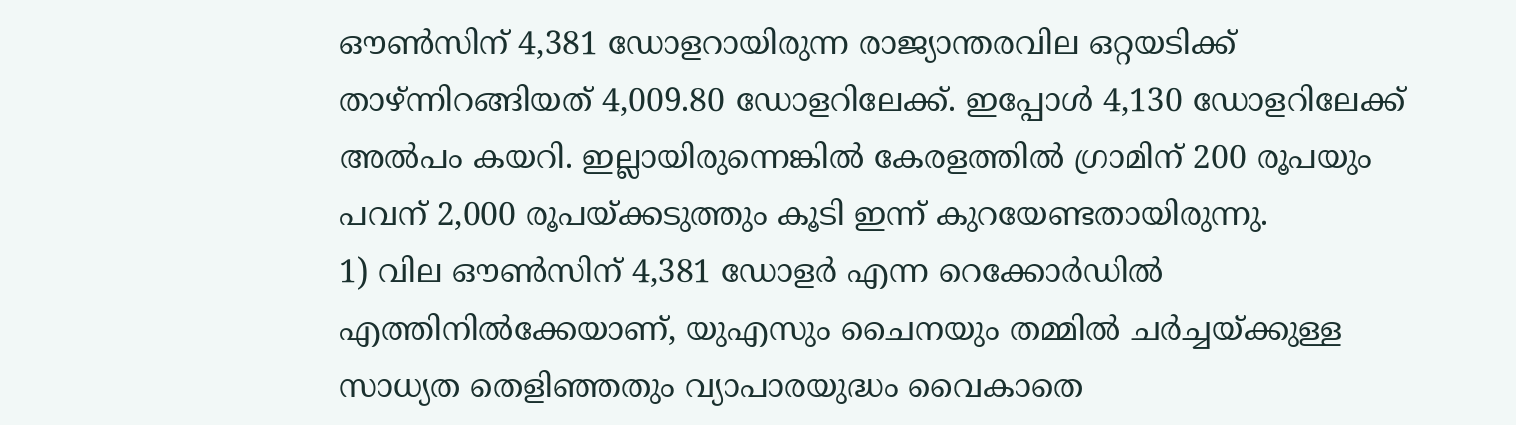ഔൺസിന് 4,381 ഡോളറായിരുന്ന രാജ്യാന്തരവില ഒറ്റയടിക്ക് താഴ്ന്നിറങ്ങിയത് 4,009.80 ഡോളറിലേക്ക്. ഇപ്പോൾ 4,130 ഡോളറിലേക്ക് അൽപം കയറി. ഇല്ലായിരുന്നെങ്കിൽ കേരളത്തിൽ ഗ്രാമിന് 200 രൂപയും പവന് 2,000 രൂപയ്ക്കടുത്തും കൂടി ഇന്ന് കുറയേണ്ടതായിരുന്നു.
1) വില ഔൺസിന് 4,381 ഡോളർ എന്ന റെക്കോർഡിൽ എത്തിനിൽക്കേയാണ്, യുഎസും ചൈനയും തമ്മിൽ ചർച്ചയ്ക്കുള്ള സാധ്യത തെളിഞ്ഞതും വ്യാപാരയുദ്ധം വൈകാതെ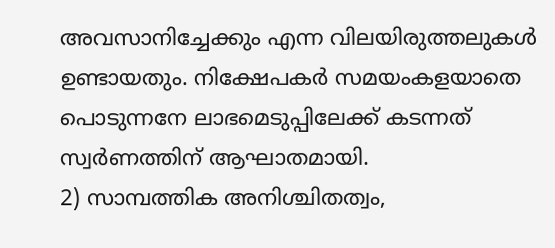അവസാനിച്ചേക്കും എന്ന വിലയിരുത്തലുകൾ ഉണ്ടായതും. നിക്ഷേപകർ സമയംകളയാതെ പൊടുന്നനേ ലാഭമെടുപ്പിലേക്ക് കടന്നത് സ്വർണത്തിന് ആഘാതമായി.
2) സാമ്പത്തിക അനിശ്ചിതത്വം,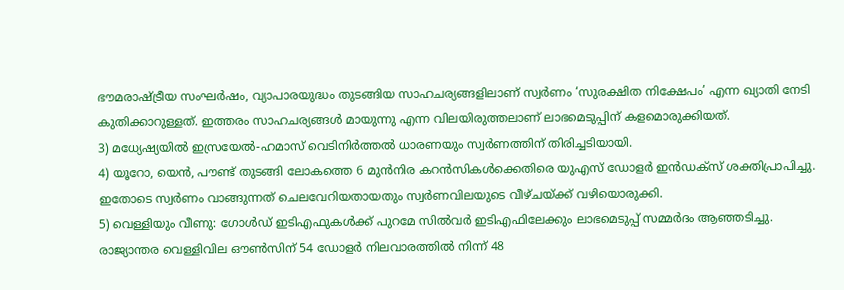ഭൗമരാഷ്ട്രീയ സംഘർഷം, വ്യാപാരയുദ്ധം തുടങ്ങിയ സാഹചര്യങ്ങളിലാണ് സ്വർണം ‘സുരക്ഷിത നിക്ഷേപം’ എന്ന ഖ്യാതി നേടി കുതിക്കാറുള്ളത്. ഇത്തരം സാഹചര്യങ്ങൾ മായുന്നു എന്ന വിലയിരുത്തലാണ് ലാഭമെടുപ്പിന് കളമൊരുക്കിയത്.
3) മധ്യേഷ്യയിൽ ഇസ്രയേൽ-ഹമാസ് വെടിനിർത്തൽ ധാരണയും സ്വർണത്തിന് തിരിച്ചടിയായി.
4) യൂറോ, യെൻ, പൗണ്ട് തുടങ്ങി ലോകത്തെ 6 മുൻനിര കറൻസികൾക്കെതിരെ യുഎസ് ഡോളർ ഇൻഡക്സ് ശക്തിപ്രാപിച്ചു. ഇതോടെ സ്വർണം വാങ്ങുന്നത് ചെലവേറിയതായതും സ്വർണവിലയുടെ വീഴ്ചയ്ക്ക് വഴിയൊരുക്കി.
5) വെള്ളിയും വീണു: ഗോൾഡ് ഇടിഎഫുകൾക്ക് പുറമേ സിൽവർ ഇടിഎഫിലേക്കും ലാഭമെടുപ്പ് സമ്മർദം ആഞ്ഞടിച്ചു. രാജ്യാന്തര വെള്ളിവില ഔൺസിന് 54 ഡോളർ നിലവാരത്തിൽ നിന്ന് 48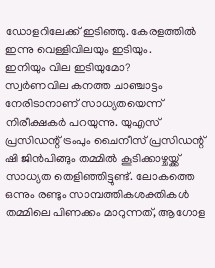ഡോളറിലേക്ക് ഇടിഞ്ഞു. കേരളത്തിൽ ഇന്നു വെള്ളിവിലയും ഇടിയും.
ഇനിയും വില ഇടിയുമോ?
സ്വർണവില കനത്ത ചാഞ്ചാട്ടം നേരിടാനാണ് സാധ്യതയെന്ന് നിരീക്ഷകർ പറയുന്നു. യുഎസ് പ്രസിഡന്റ് ട്രംപും ചൈനീസ് പ്രസിഡന്റ് ഷി ജിൻപിങ്ങും തമ്മിൽ കൂടിക്കാഴ്ചയ്ക്ക് സാധ്യത തെളിഞ്ഞിട്ടുണ്ട്. ലോകത്തെ ഒന്നും രണ്ടും സാമ്പത്തികശക്തികൾ തമ്മിലെ പിണക്കം മാറുന്നത്, ആഗോള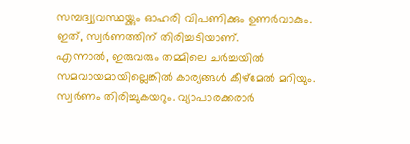സമ്പദ്വ്യവസ്ഥയ്ക്കും ഓഹരി വിപണിക്കും ഉണർവാകും. ഇത്, സ്വർണത്തിന് തിരിച്ചടിയാണ്.
എന്നാൽ, ഇരുവരും തമ്മിലെ ചർച്ചയിൽ സമവായമായില്ലെങ്കിൽ കാര്യങ്ങൾ കീഴ്മേൽ മറിയും. സ്വർണം തിരിച്ചുകയറും. വ്യാപാരക്കരാർ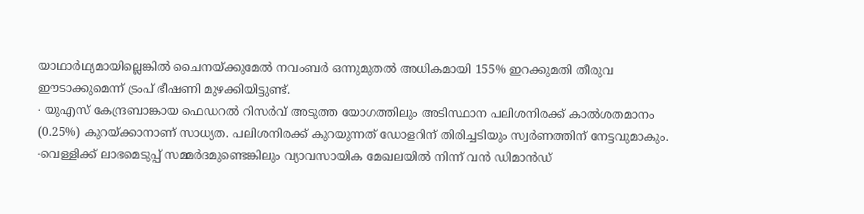യാഥാർഥ്യമായില്ലെങ്കിൽ ചൈനയ്ക്കുമേൽ നവംബർ ഒന്നുമുതൽ അധികമായി 155% ഇറക്കുമതി തീരുവ ഈടാക്കുമെന്ന് ട്രംപ് ഭീഷണി മുഴക്കിയിട്ടുണ്ട്.
∙ യുഎസ് കേന്ദ്രബാങ്കായ ഫെഡറൽ റിസർവ് അടുത്ത യോഗത്തിലും അടിസ്ഥാന പലിശനിരക്ക് കാൽശതമാനം (0.25%) കുറയ്ക്കാനാണ് സാധ്യത. പലിശനിരക്ക് കുറയുന്നത് ഡോളറിന് തിരിച്ചടിയും സ്വർണത്തിന് നേട്ടവുമാകും.
∙വെള്ളിക്ക് ലാഭമെടുപ്പ് സമ്മർദമുണ്ടെങ്കിലും വ്യാവസായിക മേഖലയിൽ നിന്ന് വൻ ഡിമാൻഡ്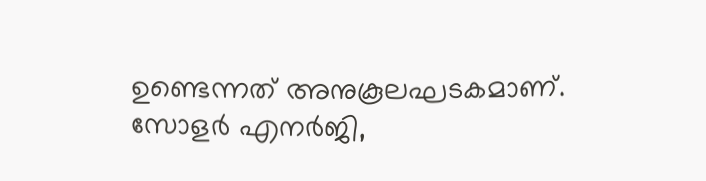ഉണ്ടെന്നത് അനുകൂലഘടകമാണ്. സോളർ എനർജി,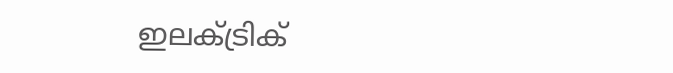ഇലക്ട്രിക്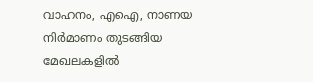വാഹനം, എഐ, നാണയ നിർമാണം തുടങ്ങിയ മേഖലകളിൽ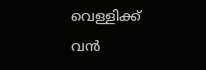വെള്ളിക്ക് വൻ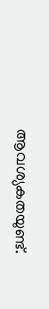ആവശ്യകതയുണ്ട്.